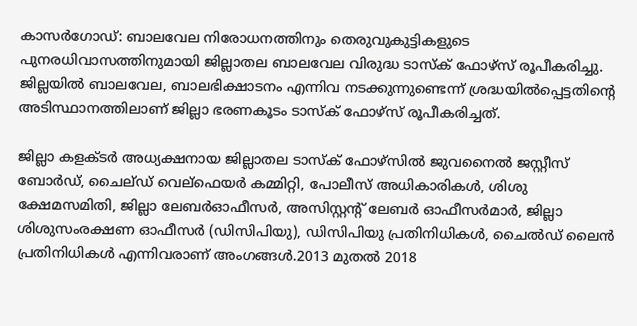കാസര്‍ഗോഡ്: ബാലവേല നിരോധനത്തിനും തെരുവുകുട്ടികളുടെ പുനരധിവാസത്തിനുമായി ജില്ലാതല ബാലവേല വിരുദ്ധ ടാസ്‌ക് ഫോഴ്‌സ് രൂപീകരിച്ചു. ജില്ലയില്‍ ബാലവേല, ബാലഭിക്ഷാടനം എന്നിവ നടക്കുന്നുണ്ടെന്ന് ശ്രദ്ധയില്‍പ്പെട്ടതിന്റെ അടിസ്ഥാനത്തിലാണ് ജില്ലാ ഭരണകൂടം ടാസ്‌ക് ഫോഴ്‌സ് രൂപീകരിച്ചത്.

ജില്ലാ കളക്ടര്‍ അധ്യക്ഷനായ ജില്ലാതല ടാസ്‌ക് ഫോഴ്‌സില്‍ ജുവനൈല്‍ ജസ്റ്റീസ് ബോര്‍ഡ്, ചൈല്ഡ് വെല്‌ഫെയര്‍ കമ്മിറ്റി, പോലീസ് അധികാരികള്‍, ശിശു ക്ഷേമസമിതി, ജില്ലാ ലേബര്‍ഓഫീസര്‍, അസിസ്റ്റന്റ് ലേബര്‍ ഓഫീസര്‍മാര്‍, ജില്ലാ ശിശുസംരക്ഷണ ഓഫീസര്‍ (ഡിസിപിയു), ഡിസിപിയു പ്രതിനിധികള്‍, ചൈല്‍ഡ് ലൈന്‍ പ്രതിനിധികള്‍ എന്നിവരാണ് അംഗങ്ങള്‍.2013 മുതല്‍ 2018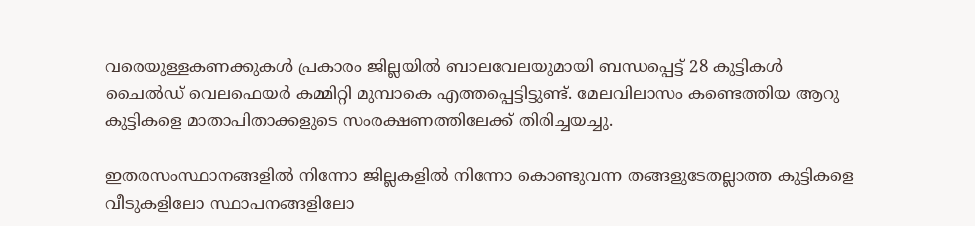വരെയുള്ളകണക്കുകള്‍ പ്രകാരം ജില്ലയില്‍ ബാലവേലയുമായി ബന്ധപ്പെട്ട് 28 കുട്ടികള്‍ ചൈല്‍ഡ് വെലഫെയര്‍ കമ്മിറ്റി മുമ്പാകെ എത്തപ്പെട്ടിട്ടുണ്ട്. മേലവിലാസം കണ്ടെത്തിയ ആറു കുട്ടികളെ മാതാപിതാക്കളുടെ സംരക്ഷണത്തിലേക്ക് തിരിച്ചയച്ചു.

ഇതരസംസ്ഥാനങ്ങളില്‍ നിന്നോ ജില്ലകളില്‍ നിന്നോ കൊണ്ടുവന്ന തങ്ങളുടേതല്ലാത്ത കുട്ടികളെ വീടുകളിലോ സ്ഥാപനങ്ങളിലോ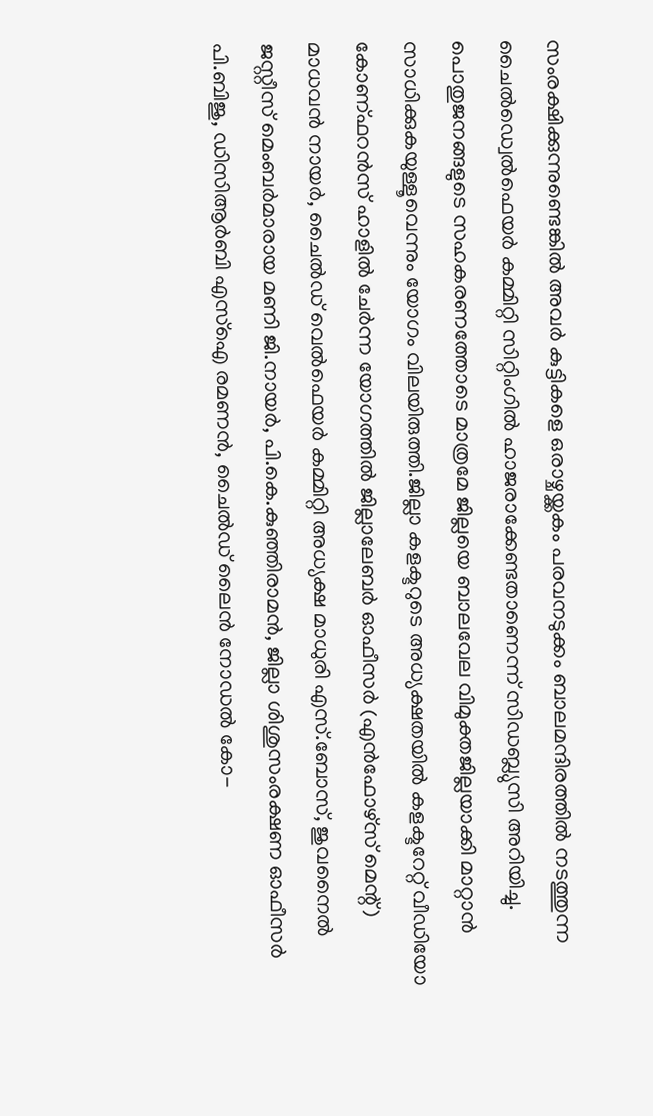സംരക്ഷിക്കുന്നുണ്ടെങ്കില്‍ അവര്‍ കുട്ടികളെ ഒരാഴ്ചയ്ക്കകം പരവനടുക്കം ബാലമന്ദിരത്തില്‍ നടത്തുന്ന ചൈല്‍ഡ്വെല്‍ഫെയര്‍ കമ്മിറ്റി സിറ്റിംഗില്‍ ഹാജരാക്കേണ്ടതാണെന്ന് സിഡബ്ല്യുസി അറിയിച്ചു. പൊതുജനങ്ങളുടെ സഹകരണത്തോടെ മാത്രമേ ജില്ലയെ ബാലവേല വിമുക്തജില്ലയാക്കി മാറ്റാന്‍ സാധിക്കുകയുള്ളൂവെന്നും യോഗം വിലയിരുത്തി.ജില്ലാ കളക്ടറുടെ അധ്യക്ഷതയില്‍ കളക്ടറേറ്റ് വീഡിയോ കോണ്ഫറന്‍സ് ഹാളില്‍ ചേര്‍ന്ന യോഗത്തില്‍ ജില്ലാലേബര്‍ ഓഫീസര്‍ (എന്‍ഫോഴ്‌സ് മെന്റ്) മാധവന്‍ നായര്‍, ചൈല്‍ഡ് വെല്‍ഫെയര്‍ കമ്മിറ്റി അധ്യക്ഷ മാധുരി എസ്.ബോസ്, ജുവനൈല്‍ ജസ്റ്റീസ് മെംബര്‍മാരായ മണി ജി.നായര്‍, പി.കെ.കുഞ്ഞിരാമന്‍, ജില്ലാ ശിശുസംരക്ഷണ ഓഫീസര്‍ പി.ബിജു, ഡിസിആര്‍ബി എസ്‌ഐ രമണന്‍, ചൈല്‍ഡ് ലൈന്‍ നോഡല്‍ കോ-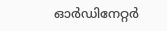ഓര്‍ഡിനേറ്റര്‍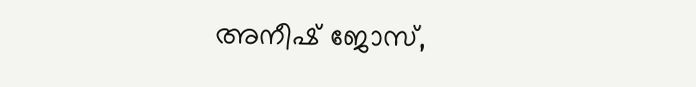അനീഷ് ജോസ്,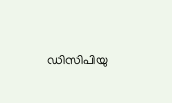ഡിസിപിയു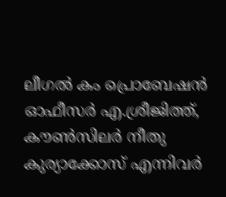ലീഗല്‍ കം പ്രൊബേഷന്‍ ഓഫീസര്‍ എ.ശ്രീജിത്ത്, കൗണ്‍സിലര്‍ നീതു കുര്യാക്കോസ് എന്നിവര്‍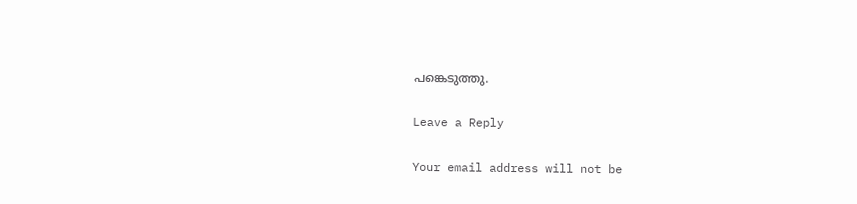പങ്കെടുത്തു.

Leave a Reply

Your email address will not be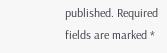published. Required fields are marked *